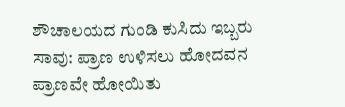ಶೌಚಾಲಯದ ಗುಂಡಿ ಕುಸಿದು ಇಬ್ಬರು ಸಾವು: ಪ್ರಾಣ ಉಳಿಸಲು ಹೋದವನ ಪ್ರಾಣವೇ ಹೋಯಿತು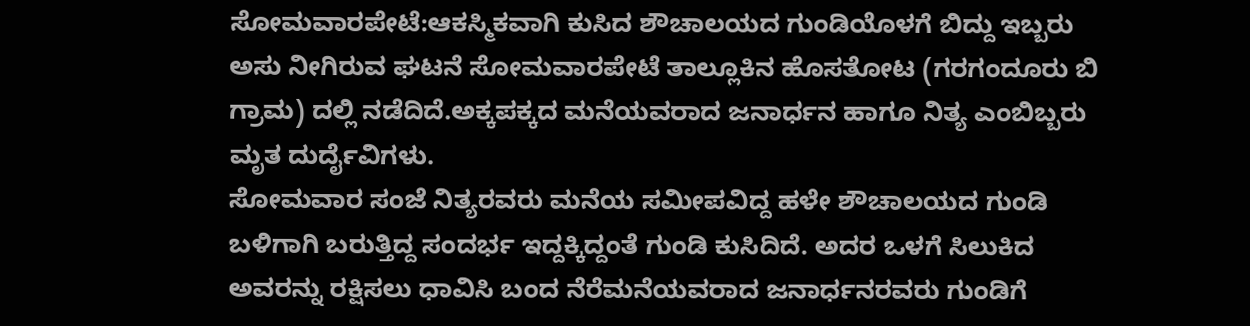ಸೋಮವಾರಪೇಟೆ:ಆಕಸ್ಮಿಕವಾಗಿ ಕುಸಿದ ಶೌಚಾಲಯದ ಗುಂಡಿಯೊಳಗೆ ಬಿದ್ದು ಇಬ್ಬರು ಅಸು ನೀಗಿರುವ ಘಟನೆ ಸೋಮವಾರಪೇಟೆ ತಾಲ್ಲೂಕಿನ ಹೊಸತೋಟ (ಗರಗಂದೂರು ಬಿ ಗ್ರಾಮ) ದಲ್ಲಿ ನಡೆದಿದೆ.ಅಕ್ಕಪಕ್ಕದ ಮನೆಯವರಾದ ಜನಾರ್ಧನ ಹಾಗೂ ನಿತ್ಯ ಎಂಬಿಬ್ಬರು ಮೃತ ದುರ್ದೈವಿಗಳು.
ಸೋಮವಾರ ಸಂಜೆ ನಿತ್ಯರವರು ಮನೆಯ ಸಮೀಪವಿದ್ದ ಹಳೇ ಶೌಚಾಲಯದ ಗುಂಡಿ ಬಳಿಗಾಗಿ ಬರುತ್ತಿದ್ದ ಸಂದರ್ಭ ಇದ್ದಕ್ಕಿದ್ದಂತೆ ಗುಂಡಿ ಕುಸಿದಿದೆ. ಅದರ ಒಳಗೆ ಸಿಲುಕಿದ ಅವರನ್ನು ರಕ್ಷಿಸಲು ಧಾವಿಸಿ ಬಂದ ನೆರೆಮನೆಯವರಾದ ಜನಾರ್ಧನರವರು ಗುಂಡಿಗೆ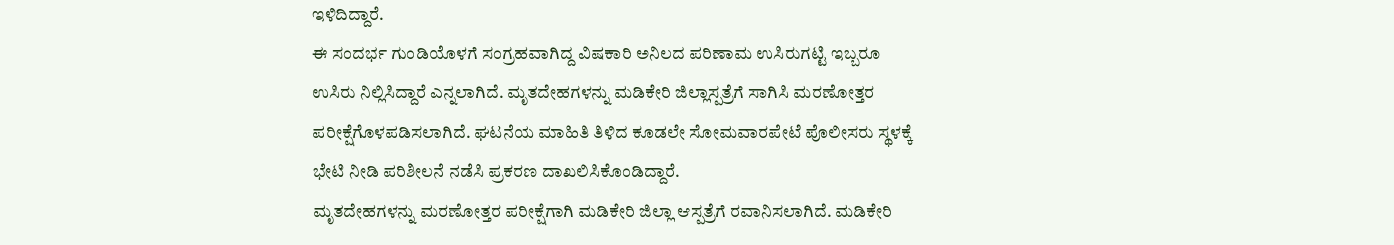ಇಳಿದಿದ್ದಾರೆ.
ಈ ಸಂದರ್ಭ ಗುಂಡಿಯೊಳಗೆ ಸಂಗ್ರಹವಾಗಿದ್ದ ವಿಷಕಾರಿ ಅನಿಲದ ಪರಿಣಾಮ ಉಸಿರುಗಟ್ಟಿ ಇಬ್ಬರೂ ಉಸಿರು ನಿಲ್ಲಿಸಿದ್ದಾರೆ ಎನ್ನಲಾಗಿದೆ. ಮೃತದೇಹಗಳನ್ನು ಮಡಿಕೇರಿ ಜಿಲ್ಲಾಸ್ಪತ್ರೆಗೆ ಸಾಗಿಸಿ ಮರಣೋತ್ತರ ಪರೀಕ್ಷೆಗೊಳಪಡಿಸಲಾಗಿದೆ. ಘಟನೆಯ ಮಾಹಿತಿ ತಿಳಿದ ಕೂಡಲೇ ಸೋಮವಾರಪೇಟೆ ಪೊಲೀಸರು ಸ್ಥಳಕ್ಕೆ ಭೇಟಿ ನೀಡಿ ಪರಿಶೀಲನೆ ನಡೆಸಿ ಪ್ರಕರಣ ದಾಖಲಿಸಿಕೊಂಡಿದ್ದಾರೆ.
ಮೃತದೇಹಗಳನ್ನು ಮರಣೋತ್ತರ ಪರೀಕ್ಷೆಗಾಗಿ ಮಡಿಕೇರಿ ಜಿಲ್ಲಾ ಆಸ್ಪತ್ರೆಗೆ ರವಾನಿಸಲಾಗಿದೆ. ಮಡಿಕೇರಿ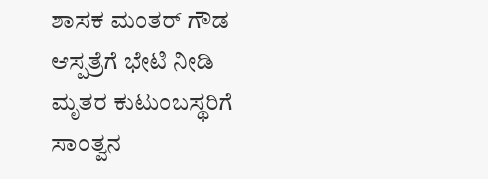ಶಾಸಕ ಮಂತರ್ ಗೌಡ ಆಸ್ಪತ್ರೆಗೆ ಭೇಟಿ ನೀಡಿ ಮೃತರ ಕುಟುಂಬಸ್ಥರಿಗೆ ಸಾಂತ್ವನ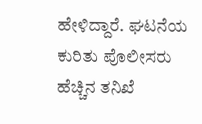ಹೇಳಿದ್ದಾರೆ. ಘಟನೆಯ ಕುರಿತು ಪೊಲೀಸರು ಹೆಚ್ಚಿನ ತನಿಖೆ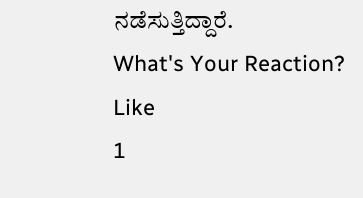ನಡೆಸುತ್ತಿದ್ದಾರೆ.
What's Your Reaction?
Like
1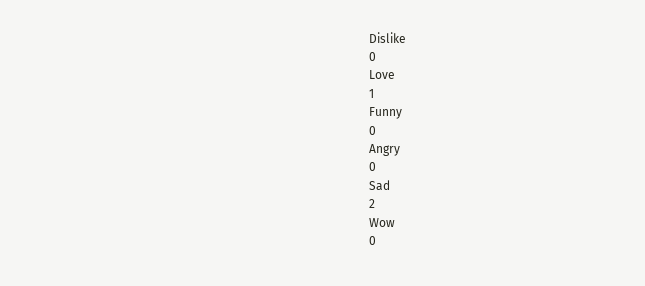Dislike
0
Love
1
Funny
0
Angry
0
Sad
2
Wow
0